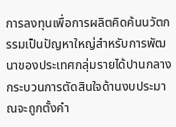การลงทุนเพื่อการผลิตคิดค้นนวัตกรรมเป็นปัญหาใหญ่สำหรับการพัฒนาของประเทศกลุ่มรายได้ปานกลางกระบวนการตัดสินใจด้านงบประมาณจะถูกตั้งคำ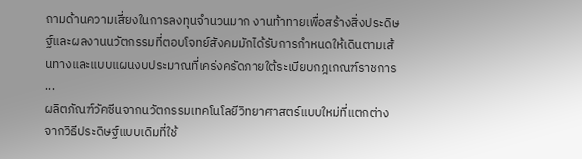ถามด้านความเสี่ยงในการลงทุนจำนวนมาก งานท้าทายเพื่อสร้างสิ่งประดิษฐ์และผลงานนวัตกรรมที่ตอบโจทย์สังคมมักได้รับการกำหนดให้เดินตามเส้นทางและแบบแผนงบประมาณที่เคร่งครัดภายใต้ระเบียบกฎเกณฑ์ราชการ
...
ผลิตภัณฑ์วัคซีนจากนวัตกรรมเทคโนโลยีวิทยาศาสตร์แบบใหม่ที่แตกต่างจากวิธีประดิษฐ์แบบเดิมที่ใช้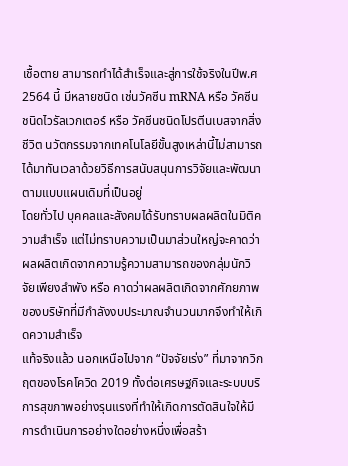เชื้อตาย สามารถทำได้สำเร็จและสู่การใช้จริงในปีพ.ศ 2564 นี้ มีหลายชนิด เช่นวัคซีน mRNA หรือ วัคซีนชนิดไวรัลเวกเตอร์ หรือ วัคซีนชนิดโปรตีนเบสจากสิ่งชีวิต นวัตกรรมจากเทคโนโลยีขั้นสูงเหล่านี้ไม่สามารถได้มาทันเวลาด้วยวิธีการสนับสนุนการวิจัยและพัฒนาตามแบบแผนเดิมที่เป็นอยู่
โดยทั่วไป บุคคลและสังคมได้รับทราบผลผลิตในมิติความสำเร็จ แต่ไม่ทราบความเป็นมาส่วนใหญ่จะคาดว่าผลผลิตเกิดจากความรู้ความสามารถของกลุ่มนักวิจัยเพียงลำพัง หรือ คาดว่าผลผลิตเกิดจากศักยภาพของบริษัทที่มีกำลังงบประมาณจำนวนมากจึงทำให้เกิดความสำเร็จ
แท้จริงแล้ว นอกเหนือไปจาก “ปัจจัยเร่ง” ที่มาจากวิกฤตของโรคโควิด 2019 ทั้งต่อเศรษฐกิจและระบบบริการสุขภาพอย่างรุนแรงที่ทำให้เกิดการตัดสินใจให้มีการดำเนินการอย่างใดอย่างหนึ่งเพื่อสร้า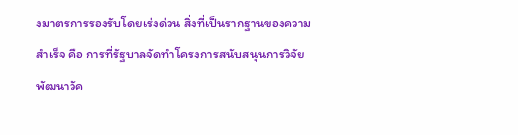งมาตรการรองรับโดยเร่งด่วน สิ่งที่เป็นรากฐานของความสำเร็จ คือ การที่รัฐบาลจัดทำโครงการสนับสนุนการวิจัยพัฒนาวัค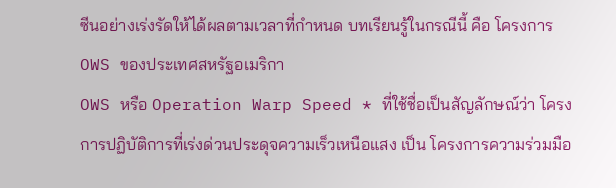ซีนอย่างเร่งรัดให้ได้ผลตามเวลาที่กำหนด บทเรียนรู้ในกรณีนี้ คือ โครงการ OWS ของประเทศสหรัฐอเมริกา
OWS หรือ Operation Warp Speed * ที่ใช้ชื่อเป็นสัญลักษณ์ว่า โครงการปฏิบัติการที่เร่งด่วนประดุจความเร็วเหนือแสง เป็น โครงการความร่วมมือ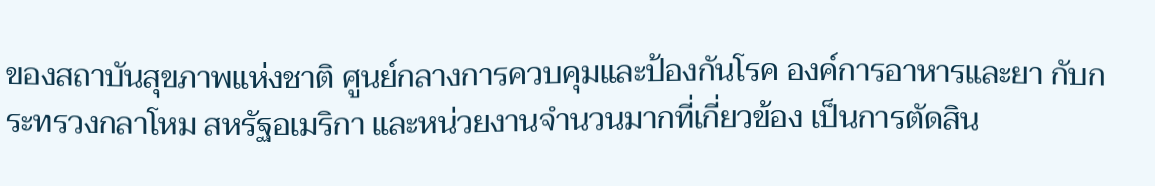ของสถาบันสุขภาพแห่งชาติ ศูนย์กลางการควบคุมและป้องกันโรค องค์การอาหารและยา กับกระทรวงกลาโหม สหรัฐอเมริกา และหน่วยงานจำนวนมากที่เกี่ยวข้อง เป็นการตัดสิน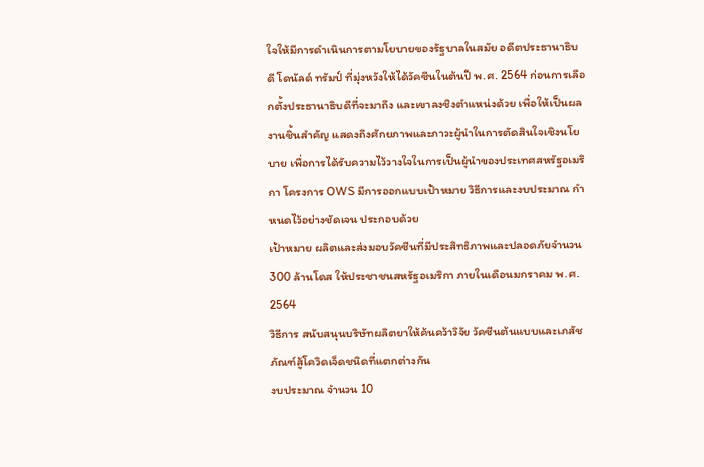ใจให้มีการดำเนินการตามโยบายของรัฐบาลในสมัย อดีตประธานาธิบดี โดนัลด์ ทรัมป์ ที่มุ่งหวังให้ได้วัคซีนในต้นปี พ.ศ. 2564 ก่อนการเลือกตั้งประธานาธิบดีที่จะมาถึง และเขาลงชิงตำแหน่งด้วย เพื่อให้เป็นผลงานชิ้นสำคัญ แสดงถึงศักยภาพและภาวะผู้นำในการตัดสินใจเชิงนโยบาย เพื่อการได้รับความไว้วางใจในการเป็นผู้นำของประเทศสหรัฐอเมริกา โครงการ OWS มีการออกแบบเป้าหมาย วิธีการและงบประมาณ กำหนดไว้อย่างชัดเจน ประกอบด้วย
เป้าหมาย ผลิตและส่งมอบวัคซีนที่มีประสิทธิภาพและปลอดภัยจำนวน 300 ล้านโดส ให้ประชาชนสหรัฐอเมริกา ภายในเดือนมกราคม พ.ศ. 2564
วิธีการ สนับสนุนบริษัทผลิตยาให้ค้นคว้าวิจัย วัคซีนต้นแบบและเภสัชภัณฑ์สู้โควิดเจ็ดชนิดที่แตกต่างกัน
งบประมาณ จำนวน 10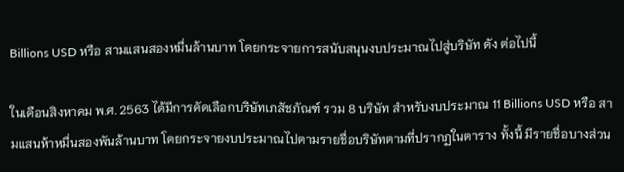Billions USD หรือ สามแสนสองหมื่นล้านบาท โดยกระจายการสนับสนุนงบประมาณไปสู่บริษัท ดัง ต่อไปนี้

ในเดือนสิงหาคม พ.ศ. 2563 ได้มีการคัดเลือกบริษัทเภสัชภัณฑ์ รวม 8 บริษัท สำหรับงบประมาณ 11 Billions USD หรือ สามแสนห้าหมื่นสองพันล้านบาท โดยกระจายงบประมาณไปตามรายชื่อบริษัทตามที่ปรากฏในตาราง ทั้งนี้ มีรายชื่อบางส่วน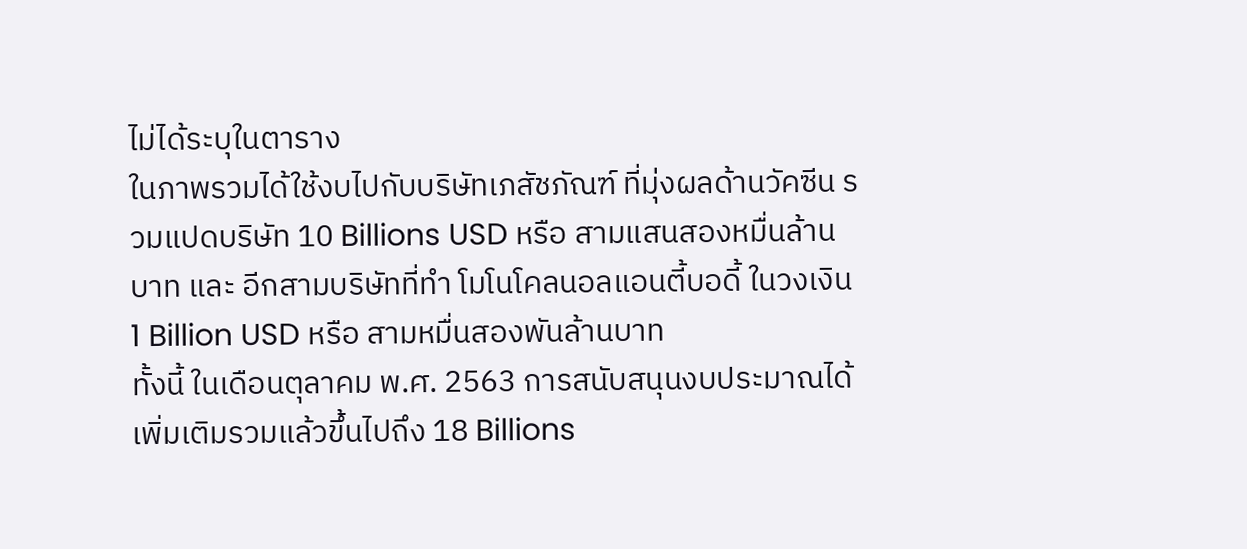ไม่ได้ระบุในตาราง
ในภาพรวมได้ใช้งบไปกับบริษัทเภสัชภัณฑ์ ที่มุ่งผลด้านวัคซีน รวมแปดบริษัท 10 Billions USD หรือ สามแสนสองหมื่นล้านบาท และ อีกสามบริษัทที่ทำ โมโนโคลนอลแอนตี้บอดี้ ในวงเงิน 1 Billion USD หรือ สามหมื่นสองพันล้านบาท
ทั้งนี้ ในเดือนตุลาคม พ.ศ. 2563 การสนับสนุนงบประมาณได้เพิ่มเติมรวมแล้วขึ้นไปถึง 18 Billions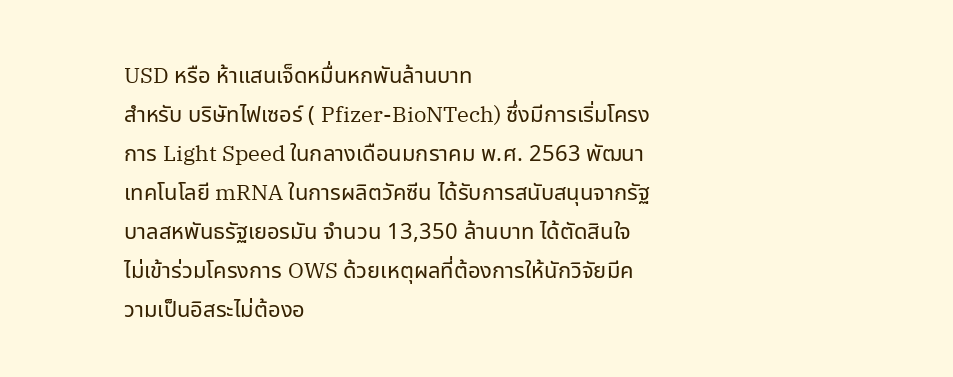USD หรือ ห้าแสนเจ็ดหมื่นหกพันล้านบาท
สำหรับ บริษัทไฟเซอร์ ( Pfizer-BioNTech) ซึ่งมีการเริ่มโครงการ Light Speed ในกลางเดือนมกราคม พ.ศ. 2563 พัฒนาเทคโนโลยี mRNA ในการผลิตวัคซีน ได้รับการสนับสนุนจากรัฐบาลสหพันธรัฐเยอรมัน จำนวน 13,350 ล้านบาท ได้ตัดสินใจไม่เข้าร่วมโครงการ OWS ด้วยเหตุผลที่ต้องการให้นักวิจัยมีความเป็นอิสระไม่ต้องอ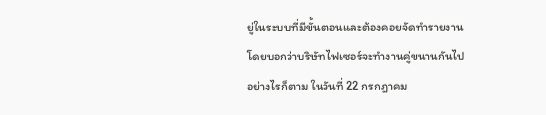ยู่ในระบบที่มีขั้นตอนและต้องคอยจัดทำรายงาน โดยบอกว่าบริษัทไฟเซอร์จะทำงานคู่ขนานกันไป
อย่างไรก็ตาม ในวันที่ 22 กรกฎาคม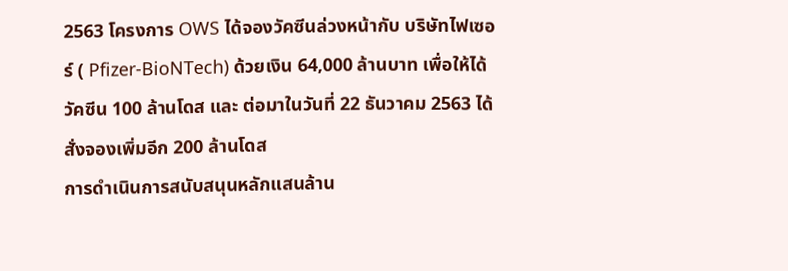2563 โครงการ OWS ได้จองวัคซีนล่วงหน้ากับ บริษัทไฟเซอร์ ( Pfizer-BioNTech) ด้วยเงิน 64,000 ล้านบาท เพื่อให้ได้วัคซีน 100 ล้านโดส และ ต่อมาในวันที่ 22 ธันวาคม 2563 ได้สั่งจองเพิ่มอีก 200 ล้านโดส
การดำเนินการสนับสนุนหลักแสนล้าน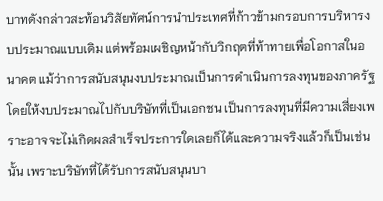บาทดังกล่าวสะท้อนวิสัยทัศน์การนำประเทศที่ก้าวข้ามกรอบการบริหารงบประมาณแบบเดิม แต่พร้อมเผชิญหน้ากับวิกฤตที่ท้าทายเพื่อโอกาสในอนาคต แม้ว่าการสนับสนุนงบประมาณเป็นการดำเนินการลงทุนของภาครัฐโดยให้งบประมาณไปกับบริษัทที่เป็นเอกชน เป็นการลงทุนที่มีความเสี่ยงเพราะอาจจะไม่เกิดผลสำเร็จประการใดเลยก็ได้และความจริงแล้วก็เป็นเช่นนั้น เพราะบริษัทที่ได้รับการสนับสนุนบา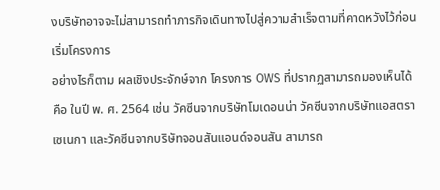งบริษัทอาจจะไม่สามารถทำภารกิจเดินทางไปสู่ความสำเร็จตามที่คาดหวังไว้ก่อนเริ่มโครงการ
อย่างไรก็ตาม ผลเชิงประจักษ์จาก โครงการ OWS ที่ปรากฏสามารถมองเห็นได้ คือ ในปี พ. ศ. 2564 เช่น วัคซีนจากบริษัทโมเดอนน่า วัคซีนจากบริษัทแอสตราเซเนกา และวัคซีนจากบริษัทจอนสันแอนด์จอนสัน สามารถ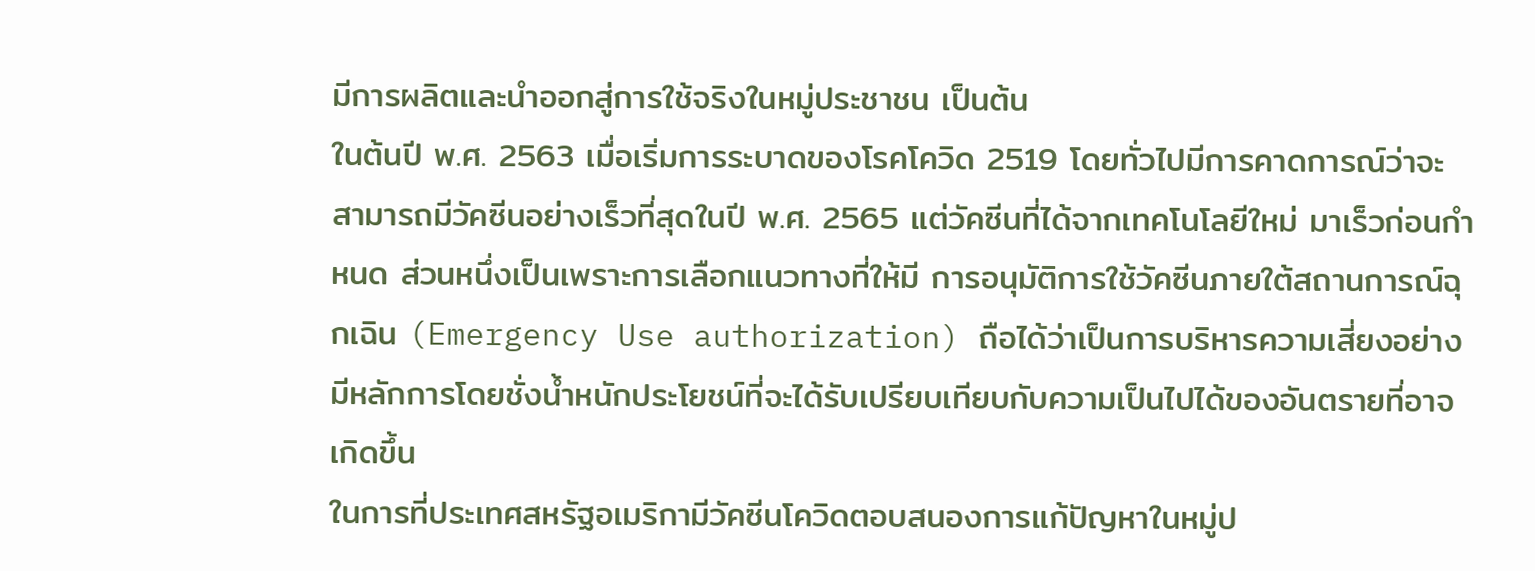มีการผลิตและนำออกสู่การใช้จริงในหมู่ประชาชน เป็นต้น
ในต้นปี พ.ศ. 2563 เมื่อเริ่มการระบาดของโรคโควิด 2519 โดยทั่วไปมีการคาดการณ์ว่าจะสามารถมีวัคซีนอย่างเร็วที่สุดในปี พ.ศ. 2565 แต่วัคซีนที่ได้จากเทคโนโลยีใหม่ มาเร็วก่อนกำหนด ส่วนหนึ่งเป็นเพราะการเลือกแนวทางที่ให้มี การอนุมัติการใช้วัคซีนภายใต้สถานการณ์ฉุกเฉิน (Emergency Use authorization) ถือได้ว่าเป็นการบริหารความเสี่ยงอย่างมีหลักการโดยชั่งน้ำหนักประโยชน์ที่จะได้รับเปรียบเทียบกับความเป็นไปได้ของอันตรายที่อาจเกิดขึ้น
ในการที่ประเทศสหรัฐอเมริกามีวัคซีนโควิดตอบสนองการแก้ปัญหาในหมู่ป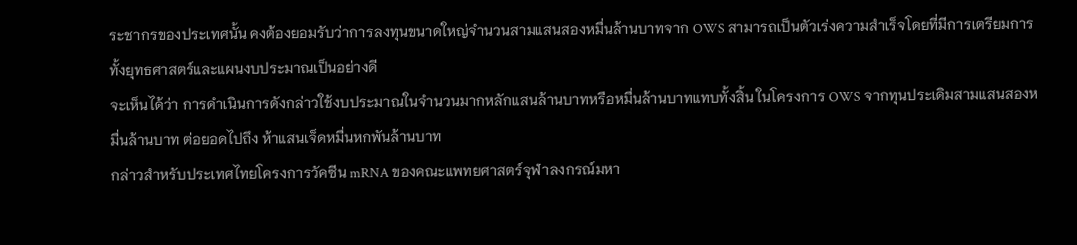ระชากรของประเทศนั้น คงต้องยอมรับว่าการลงทุนขนาดใหญ่จำนวนสามแสนสองหมื่นล้านบาทจาก OWS สามารถเป็นตัวเร่งความสำเร็จโดยที่มีการเตรียมการทั้งยุทธศาสตร์และแผนงบประมาณเป็นอย่างดี
จะเห็นได้ว่า การดำเนินการดังกล่าวใช้งบประมาณในจำนวนมากหลักแสนล้านบาทหรือหมื่นล้านบาทแทบทั้งสิ้น ในโครงการ OWS จากทุนประเดิมสามแสนสองหมื่นล้านบาท ต่อยอดไปถึง ห้าแสนเจ็ดหมื่นหกพันล้านบาท
กล่าวสำหรับประเทศไทยโครงการวัคซีน mRNA ของคณะแพทยศาสตร์จุฬาลงกรณ์มหา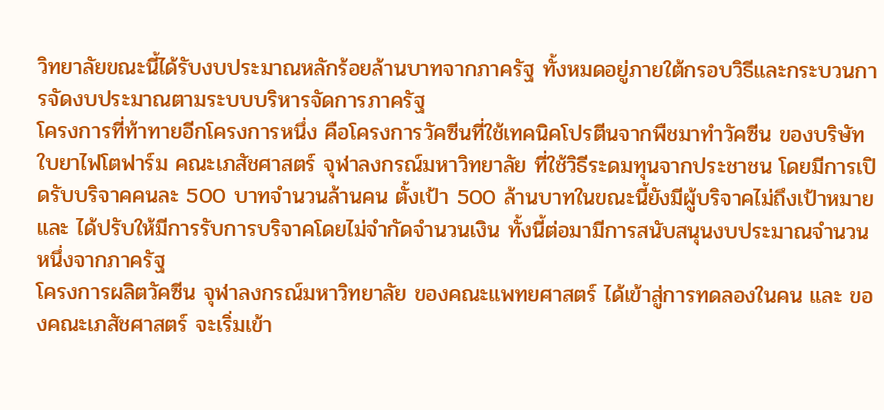วิทยาลัยขณะนี้ได้รับงบประมาณหลักร้อยล้านบาทจากภาครัฐ ทั้งหมดอยู่ภายใต้กรอบวิธีและกระบวนการจัดงบประมาณตามระบบบริหารจัดการภาครัฐ
โครงการที่ท้าทายอีกโครงการหนึ่ง คือโครงการวัคซีนที่ใช้เทคนิคโปรตีนจากพืชมาทำวัคซีน ของบริษัทใบยาไฟโตฟาร์ม คณะเภสัชศาสตร์ จุฬาลงกรณ์มหาวิทยาลัย ที่ใช้วิธีระดมทุนจากประชาชน โดยมีการเปิดรับบริจาคคนละ 500 บาทจำนวนล้านคน ตั้งเป้า 500 ล้านบาทในขณะนี้ยังมีผู้บริจาคไม่ถึงเป้าหมาย และ ได้ปรับให้มีการรับการบริจาคโดยไม่จำกัดจำนวนเงิน ทั้งนี้ต่อมามีการสนับสนุนงบประมาณจำนวนหนึ่งจากภาครัฐ
โครงการผลิตวัคซีน จุฬาลงกรณ์มหาวิทยาลัย ของคณะแพทยศาสตร์ ได้เข้าสู่การทดลองในคน และ ของคณะเภสัชศาสตร์ จะเริ่มเข้า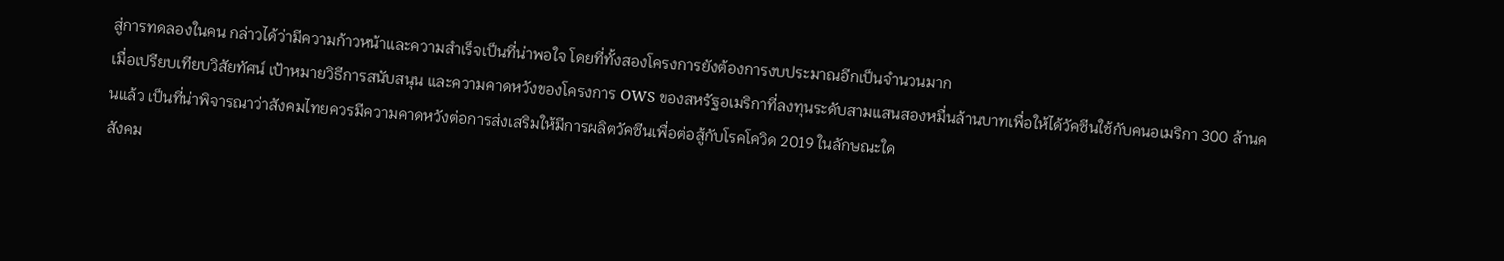สู่การทดลองในคน กล่าวได้ว่ามีความก้าวหน้าและความสำเร็จเป็นที่น่าพอใจ โดยที่ทั้งสองโครงการยังต้องการงบประมาณอีกเป็นจำนวนมาก
เมื่อเปรียบเทียบวิสัยทัศน์ เป้าหมายวิธีการสนับสนุน และความคาดหวังของโครงการ OWS ของสหรัฐอเมริกาที่ลงทุนระดับสามแสนสองหมื่นล้านบาทเพื่อให้ได้วัคซีนใช้กับคนอเมริกา 300 ล้านคนแล้ว เป็นที่น่าพิจารณาว่าสังคมไทยควรมีความคาดหวังต่อการส่งเสริมให้มีการผลิตวัคซีนเพื่อต่อสู้กับโรคโควิด 2019 ในลักษณะใด
สังคม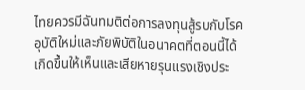ไทยควรมีฉันทมติต่อการลงทุนสู้รบกับโรคอุบัติใหม่และภัยพิบัติในอนาคตที่ตอนนี้ได้เกิดขึ้นให้เห็นและเสียหายรุนแรงเชิงประ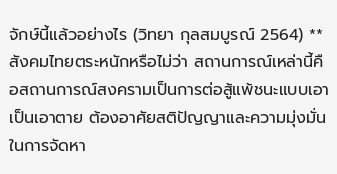จักษ์นี้แล้วอย่างไร (วิทยา กุลสมบูรณ์ 2564) **
สังคมไทยตระหนักหรือไม่ว่า สถานการณ์เหล่านี้คือสถานการณ์สงครามเป็นการต่อสู้แพ้ชนะแบบเอาเป็นเอาตาย ต้องอาศัยสติปัญญาและความมุ่งมั่นในการจัดหา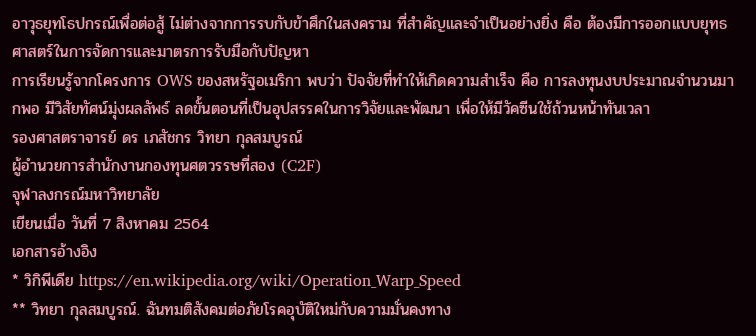อาวุธยุทโธปกรณ์เพื่อต่อสู้ ไม่ต่างจากการรบกับข้าศึกในสงคราม ที่สำคัญและจำเป็นอย่างยิ่ง คือ ต้องมีการออกแบบยุทธศาสตร์ในการจัดการและมาตรการรับมือกับปัญหา
การเรียนรู้จากโครงการ OWS ของสหรัฐอเมริกา พบว่า ปัจจัยที่ทำให้เกิดความสำเร็จ คือ การลงทุนงบประมาณจำนวนมากพอ มีวิสัยทัศน์มุ่งผลลัพธ์ ลดขั้นตอนที่เป็นอุปสรรคในการวิจัยและพัฒนา เพื่อให้มีวัคซีนใช้ถ้วนหน้าทันเวลา
รองศาสตราจารย์ ดร เภสัชกร วิทยา กุลสมบูรณ์
ผู้อำนวยการสำนักงานกองทุนศตวรรษที่สอง (C2F)
จุฬาลงกรณ์มหาวิทยาลัย
เขียนเมื่อ วันที่ 7 สิงหาคม 2564
เอกสารอ้างอิง
* วิกิพีเดีย https://en.wikipedia.org/wiki/Operation_Warp_Speed
** วิทยา กุลสมบูรณ์. ฉันทมติสังคมต่อภัยโรคอุบัติใหม่กับความมั่นคงทาง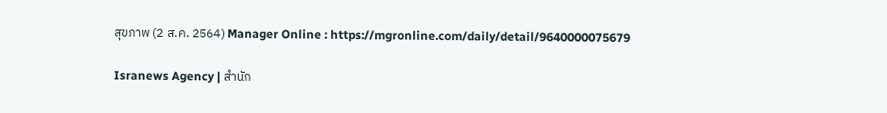สุขภาพ (2 ส.ค. 2564) Manager Online : https://mgronline.com/daily/detail/9640000075679

Isranews Agency | สำนัก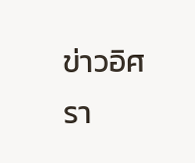ข่าวอิศรา